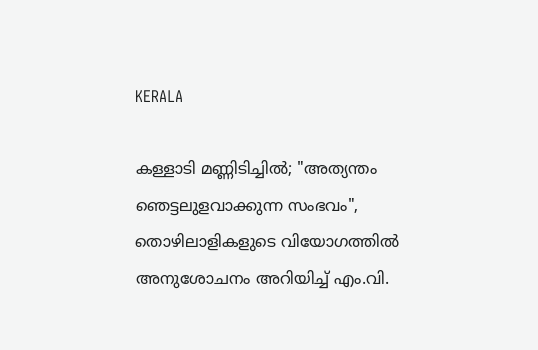KERALA

കള്ളാടി മണ്ണിടിച്ചിൽ; "അത്യന്തം ഞെട്ടലുളവാക്കുന്ന സംഭവം", തൊഴിലാളികളുടെ വിയോഗത്തിൽ അനുശോചനം അറിയിച്ച് എം.വി.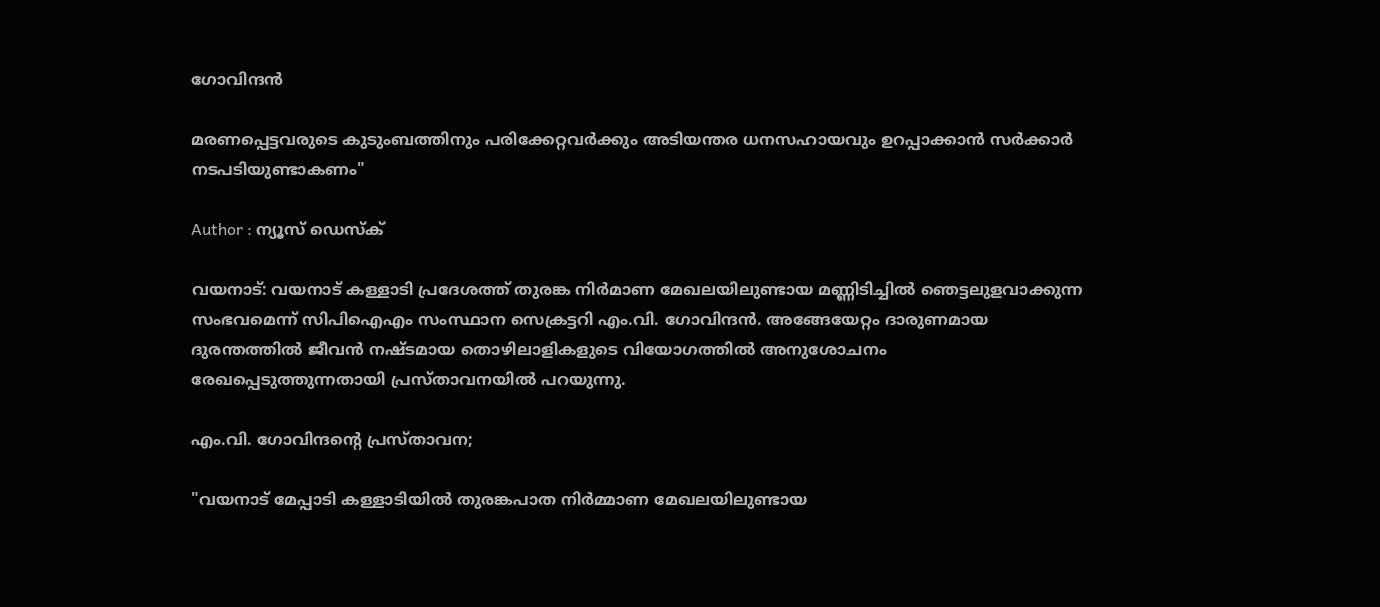ഗോവിന്ദൻ

മരണപ്പെട്ടവരുടെ കുടുംബത്തിനും പരിക്കേറ്റവർക്കും അടിയന്തര ധനസഹായവും ഉറപ്പാക്കാൻ സർക്കാർ നടപടിയുണ്ടാകണം"

Author : ന്യൂസ് ഡെസ്ക്

വയനാട്: വയനാട് കള്ളാടി പ്രദേശത്ത് തുരങ്ക നിർമാണ മേഖലയിലുണ്ടായ മണ്ണിടിച്ചിൽ ഞെട്ടലുളവാക്കുന്ന സംഭവമെന്ന് സിപിഐഎം സംസ്ഥാന സെക്രട്ടറി എം.വി. ഗോവിന്ദൻ. അങ്ങേയേറ്റം ദാരുണമായ ദുരന്തത്തിൽ ജീവൻ നഷ്ടമായ തൊഴിലാളികളുടെ വിയോഗത്തിൽ അനുശോചനം രേഖപ്പെടുത്തുന്നതായി പ്രസ്താവനയിൽ പറയുന്നു.

എം.വി. ഗോവിന്ദന്റെ പ്രസ്താവന;

"വയനാട് മേപ്പാടി കള്ളാടിയിൽ തുരങ്കപാത നിർമ്മാണ മേഖലയിലുണ്ടായ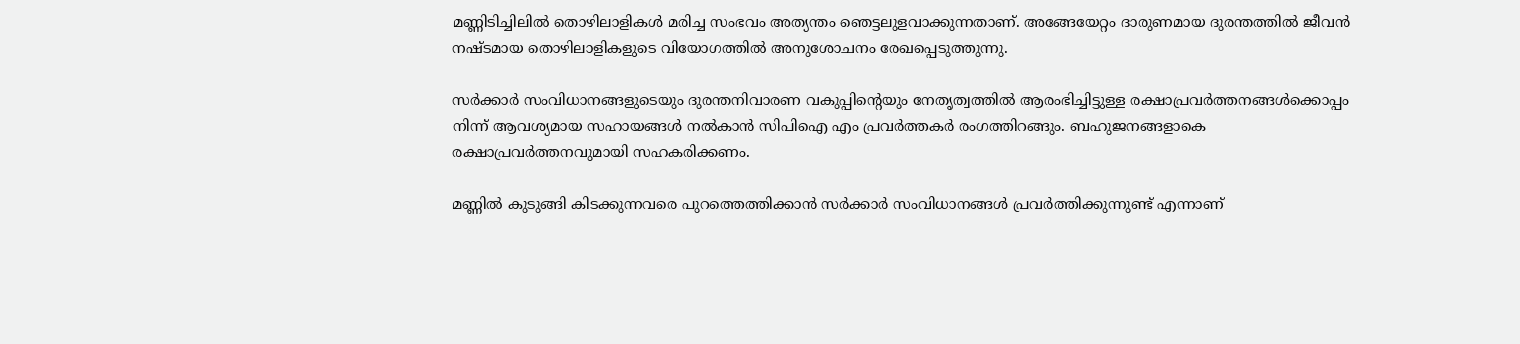മണ്ണിടിച്ചിലിൽ തൊഴിലാളികൾ മരിച്ച സംഭവം അത്യന്തം ഞെട്ടലുളവാക്കുന്നതാണ്. അങ്ങേയേറ്റം ദാരുണമായ ദുരന്തത്തിൽ ജീവൻ നഷ്ടമായ തൊഴിലാളികളുടെ വിയോഗത്തിൽ അനുശോചനം രേഖപ്പെടുത്തുന്നു.

സർക്കാർ സംവിധാനങ്ങളുടെയും ദുരന്തനിവാരണ വകുപ്പിന്റെയും നേതൃത്വത്തിൽ ആരംഭിച്ചിട്ടുള്ള രക്ഷാപ്രവർത്തനങ്ങൾക്കൊപ്പം നിന്ന്‌ ആവശ്യമായ സഹായങ്ങൾ നൽകാൻ സിപിഐ എം പ്രവർത്തകർ രംഗത്തിറങ്ങും. ബഹുജനങ്ങളാകെ രക്ഷാപ്രവർത്തനവുമായി സഹകരിക്കണം.

മണ്ണിൽ കുടുങ്ങി കിടക്കുന്നവരെ പുറത്തെത്തിക്കാൻ സർക്കാർ സംവിധാനങ്ങൾ പ്രവർത്തിക്കുന്നുണ്ട്‌ എന്നാണ്‌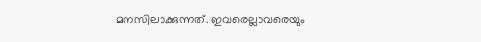മനസിലാക്കുന്നത്‌. ഇവരെല്ലാവരെയും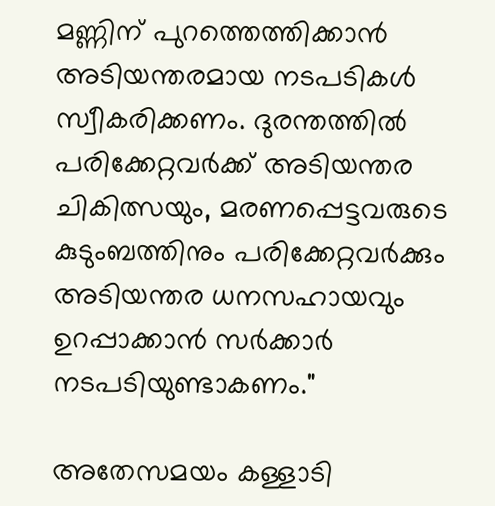മണ്ണിന്‌ പുറത്തെത്തിക്കാൻ അടിയന്തരമായ നടപടികൾ സ്വീകരിക്കണം. ദുരന്തത്തിൽ പരിക്കേറ്റവർക്ക്‌ അടിയന്തര ചികിത്സയും, മരണപ്പെട്ടവരുടെ കുടുംബത്തിനും പരിക്കേറ്റവർക്കും അടിയന്തര ധനസഹായവും ഉറപ്പാക്കാൻ സർക്കാർ നടപടിയുണ്ടാകണം."

അതേസമയം കള്ളാടി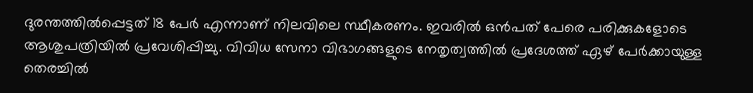ദുരന്തത്തിൽപ്പെട്ടത് 18 പേർ എന്നാണ് നിലവിലെ സ്ഥീകരണം. ഇവരിൽ ഒൻപത് പേരെ പരിക്കുകളോടെ ആശുപത്രിയിൽ പ്രവേശിപ്പിച്ചു. വിവിധ സേനാ വിഭാഗങ്ങളുടെ നേതൃത്വത്തിൽ പ്രദേശത്ത് ഏഴ് പേർക്കായുള്ള തെരച്ചിൽ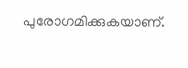പുരോഗമിക്കുകയാണ്.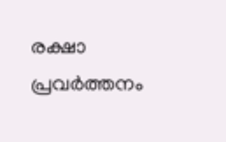രക്ഷാ പ്രവർത്തനം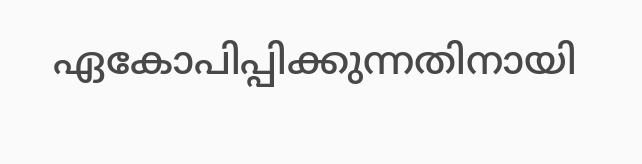ഏകോപിപ്പിക്കുന്നതിനായി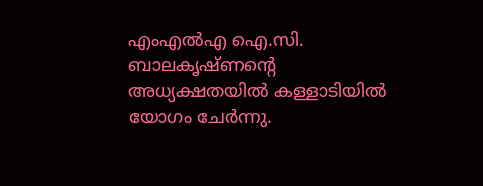എംഎൽഎ ഐ.സി. ബാലകൃഷ്ണന്റെ അധ്യക്ഷതയിൽ കള്ളാടിയിൽ യോഗം ചേർന്നു.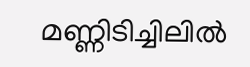മണ്ണിടിച്ചിലിൽ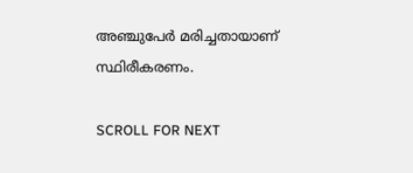അഞ്ചുപേർ മരിച്ചതായാണ് സ്ഥിരീകരണം.

SCROLL FOR NEXT